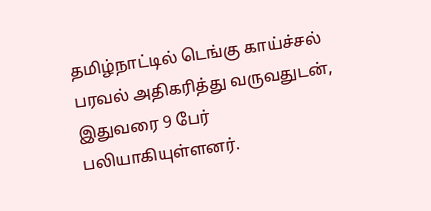தமிழ்நாட்டில் டெங்கு காய்ச்சல் பரவல் அதிகரித்து வருவதுடன், இதுவரை 9 பேர் பலியாகியுள்ளனர்.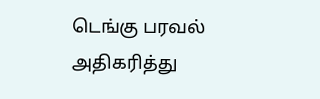டெங்கு பரவல் அதிகரித்து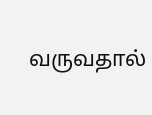வருவதால்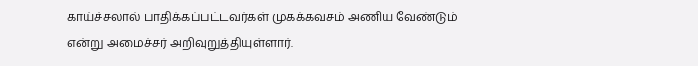காய்ச்சலால் பாதிக்கப்பட்டவர்கள் முகக்கவசம் அணிய வேண்டும் என்று அமைச்சர் அறிவுறுத்தியுள்ளார்.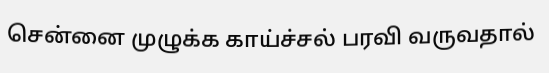சென்னை முழுக்க காய்ச்சல் பரவி வருவதால்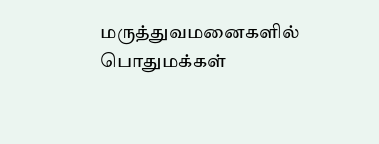மருத்துவமனைகளில் பொதுமக்கள்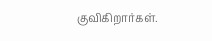குவிகிறார்கள்.